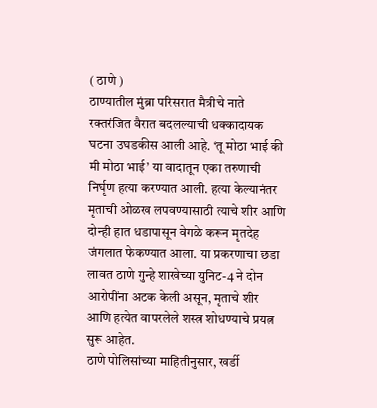( ठाणे )
ठाण्यातील मुंब्रा परिसरात मैत्रीचे नाते रक्तरंजित वैरात बदलल्याची धक्कादायक घटना उघडकीस आली आहे. ‘तू मोठा भाई की मी मोठा भाई’ या वादातून एका तरुणाची निर्घृण हत्या करण्यात आली. हत्या केल्यानंतर मृताची ओळख लपवण्यासाठी त्याचे शीर आणि दोन्ही हात धडापासून वेगळे करून मृतदेह जंगलात फेकण्यात आला. या प्रकरणाचा छडा लावत ठाणे गुन्हे शाखेच्या युनिट-4 ने दोन आरोपींना अटक केली असून, मृताचे शीर आणि हत्येत वापरलेले शस्त्र शोधण्याचे प्रयत्न सुरू आहेत.
ठाणे पोलिसांच्या माहितीनुसार, खर्डी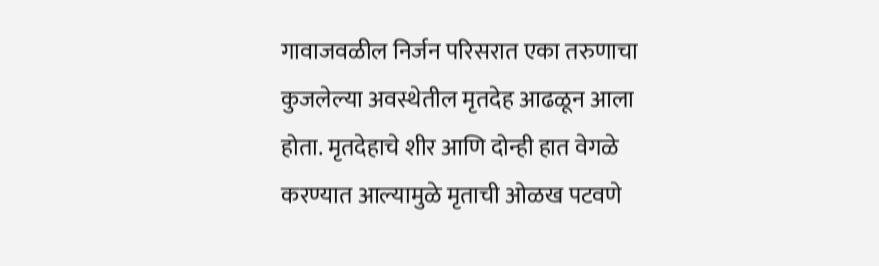गावाजवळील निर्जन परिसरात एका तरुणाचा कुजलेल्या अवस्थेतील मृतदेह आढळून आला होता. मृतदेहाचे शीर आणि दोन्ही हात वेगळे करण्यात आल्यामुळे मृताची ओळख पटवणे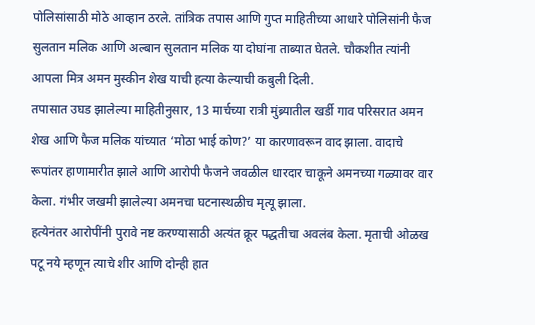पोलिसांसाठी मोठे आव्हान ठरले. तांत्रिक तपास आणि गुप्त माहितीच्या आधारे पोलिसांनी फैज सुलतान मलिक आणि अल्बान सुलतान मलिक या दोघांना ताब्यात घेतले. चौकशीत त्यांनी आपला मित्र अमन मुस्कीन शेख याची हत्या केल्याची कबुली दिली.
तपासात उघड झालेल्या माहितीनुसार, 13 मार्चच्या रात्री मुंब्र्यातील खर्डी गाव परिसरात अमन शेख आणि फैज मलिक यांच्यात ‘मोठा भाई कोण?’ या कारणावरून वाद झाला. वादाचे रूपांतर हाणामारीत झाले आणि आरोपी फैजने जवळील धारदार चाकूने अमनच्या गळ्यावर वार केला. गंभीर जखमी झालेल्या अमनचा घटनास्थळीच मृत्यू झाला.
हत्येनंतर आरोपींनी पुरावे नष्ट करण्यासाठी अत्यंत क्रूर पद्धतीचा अवलंब केला. मृताची ओळख पटू नये म्हणून त्याचे शीर आणि दोन्ही हात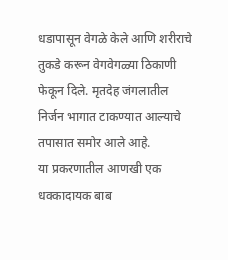धडापासून वेगळे केले आणि शरीराचे तुकडे करून वेगवेगळ्या ठिकाणी फेकून दिले. मृतदेह जंगलातील निर्जन भागात टाकण्यात आल्याचे तपासात समोर आले आहे.
या प्रकरणातील आणखी एक धक्कादायक बाब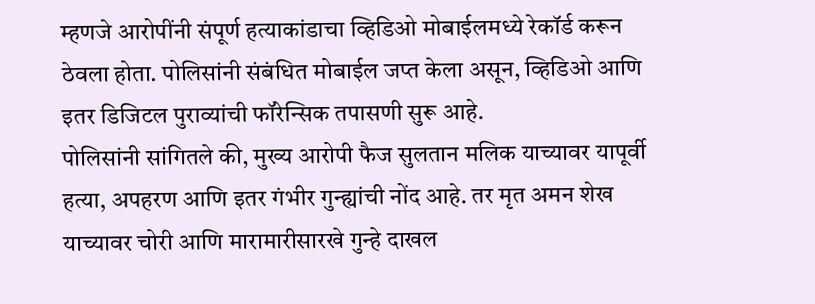म्हणजे आरोपींनी संपूर्ण हत्याकांडाचा व्हिडिओ मोबाईलमध्ये रेकॉर्ड करून ठेवला होता. पोलिसांनी संबंधित मोबाईल जप्त केला असून, व्हिडिओ आणि इतर डिजिटल पुराव्यांची फॉरेन्सिक तपासणी सुरू आहे.
पोलिसांनी सांगितले की, मुख्य आरोपी फैज सुलतान मलिक याच्यावर यापूर्वी हत्या, अपहरण आणि इतर गंभीर गुन्ह्यांची नोंद आहे. तर मृत अमन शेख याच्यावर चोरी आणि मारामारीसारखे गुन्हे दाखल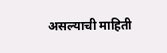असल्याची माहिती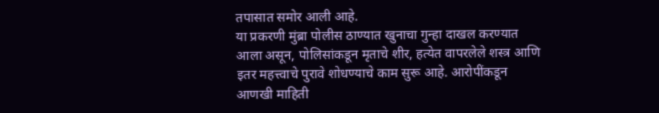तपासात समोर आली आहे.
या प्रकरणी मुंब्रा पोलीस ठाण्यात खुनाचा गुन्हा दाखल करण्यात आला असून, पोलिसांकडून मृताचे शीर, हत्येत वापरलेले शस्त्र आणि इतर महत्त्वाचे पुरावे शोधण्याचे काम सुरू आहे. आरोपींकडून आणखी माहिती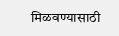मिळवण्यासाठी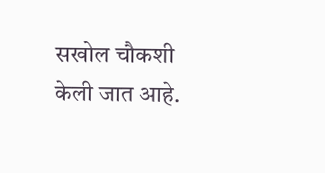सखोल चौकशी केली जात आहे.